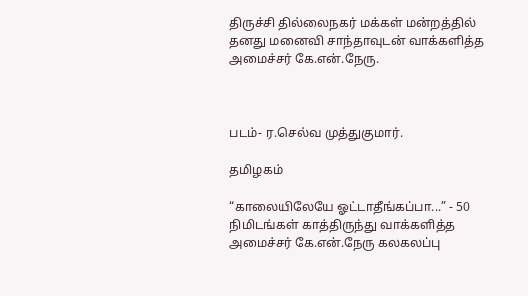திருச்சி தில்லைநகர் மக்கள் மன்றத்தில் தனது மனைவி சாந்தாவுடன் வாக்களித்த அமைச்சர் கே.என்.நேரு.



படம்- ர.செல்வ முத்துகுமார்.

தமிழகம்

“காலையிலேயே ஓட்டாதீங்கப்பா...” - 50 நிமிடங்கள் காத்திருந்து வாக்களித்த அமைச்சர் கே.என்.நேரு கலகலப்பு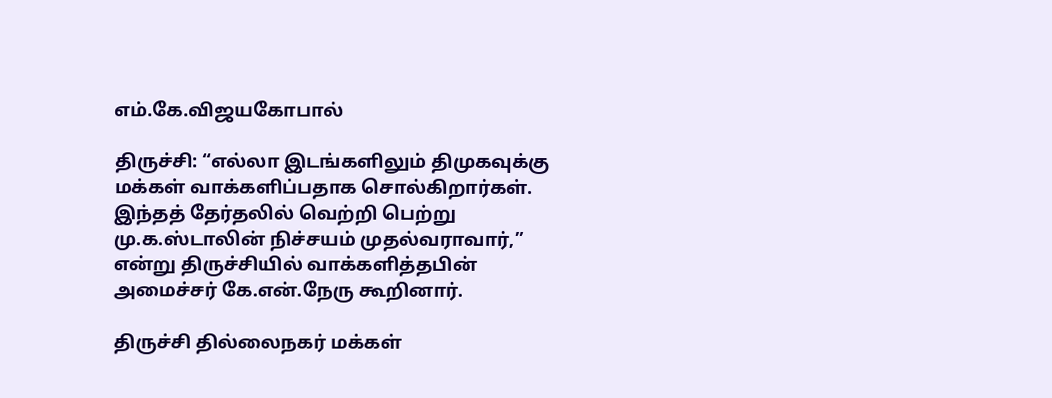எம்.கே.விஜயகோபால்

திருச்சி: “எல்லா இடங்களிலும் திமுகவுக்கு மக்கள் வாக்களிப்பதாக சொல்கிறார்கள். இந்தத் தேர்தலில் வெற்றி பெற்று மு.க.ஸ்டாலின் நிச்சயம் முதல்வராவார்,” என்று திருச்சியில் வாக்களித்தபின் அமைச்சர் கே.என்.நேரு கூறினார்.

திருச்சி தில்லைநகர் மக்கள்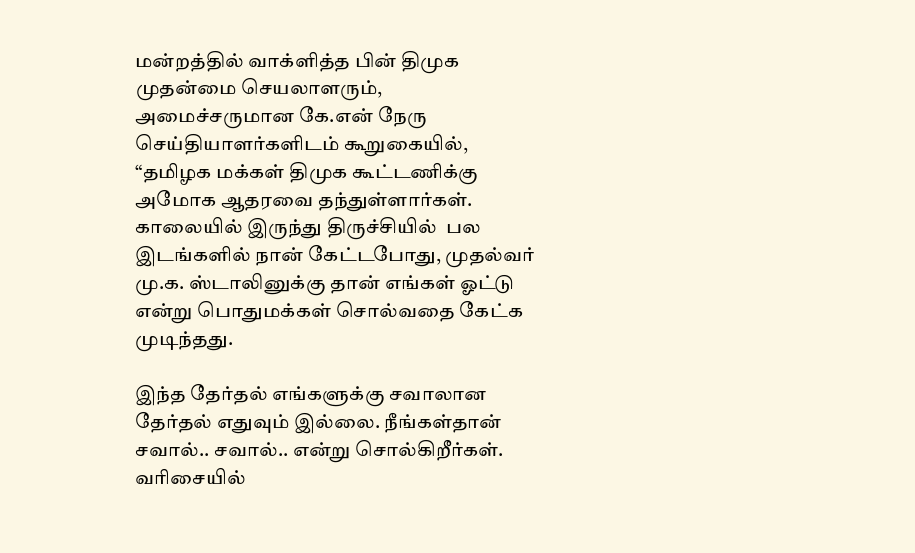மன்றத்தில் வாக்ளித்த பின் திமுக முதன்மை செயலாளரும், அமைச்சருமான கே.என் நேரு செய்தியாளர்களிடம் கூறுகையில், “தமிழக மக்கள் திமுக கூட்டணிக்கு அமோக ஆதரவை தந்துள்ளார்கள். காலையில் இருந்து திருச்சியில்  பல இடங்களில் நான் கேட்டபோது, முதல்வர் மு.க. ஸ்டாலினுக்கு தான் எங்கள் ஓட்டு என்று பொதுமக்கள் சொல்வதை கேட்க முடிந்தது.

இந்த தேர்தல் எங்களுக்கு சவாலான தேர்தல் எதுவும் இல்லை. நீங்கள்தான் சவால்.. சவால்.. என்று சொல்கிறீர்கள். வரிசையில்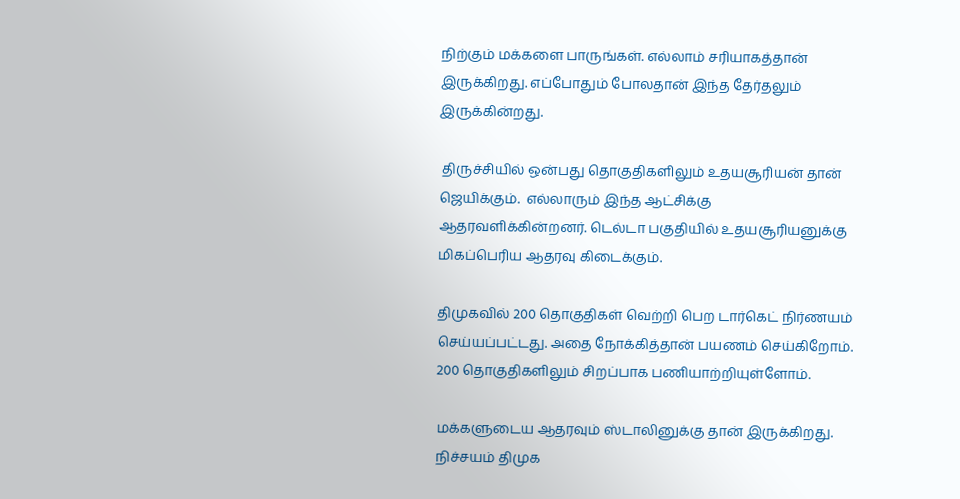நிற்கும் மக்களை பாருங்கள். எல்லாம் சரியாகத்தான் இருக்கிறது. எப்போதும் போலதான் இந்த தேர்தலும் இருக்கின்றது.

 திருச்சியில் ஒன்பது தொகுதிகளிலும் உதயசூரியன் தான் ஜெயிக்கும்.  எல்லாரும் இந்த ஆட்சிக்கு ஆதரவளிக்கின்றனர். டெல்டா பகுதியில் உதயசூரியனுக்கு மிகப்பெரிய ஆதரவு கிடைக்கும்.

திமுகவில் 200 தொகுதிகள் வெற்றி பெற டார்கெட் நிர்ணயம் செய்யப்பட்டது. அதை நோக்கித்தான் பயணம் செய்கிறோம். 200 தொகுதிகளிலும் சிறப்பாக பணியாற்றியுள்ளோம்.

மக்களுடைய ஆதரவும் ஸ்டாலினுக்கு தான் இருக்கிறது. நிச்சயம் திமுக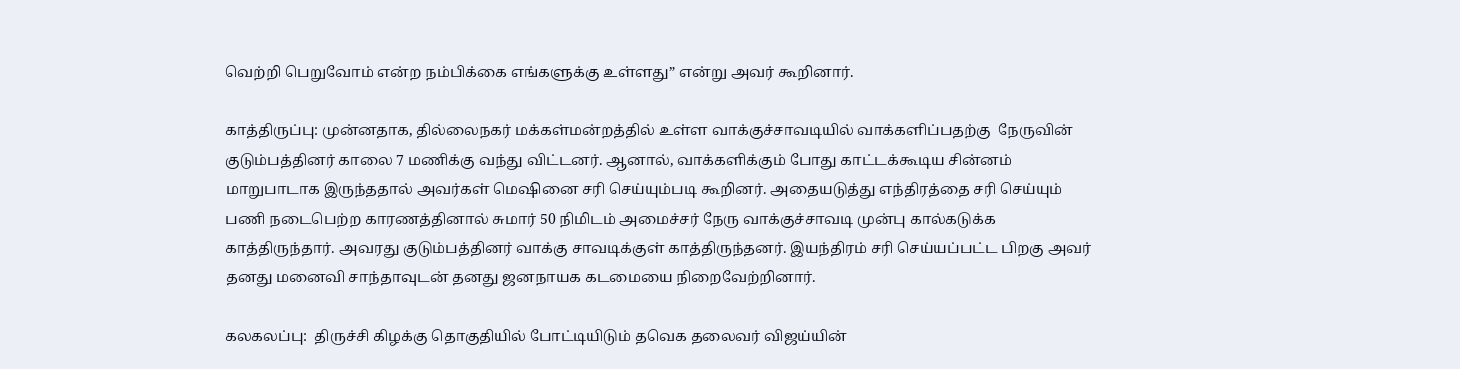வெற்றி பெறுவோம் என்ற நம்பிக்கை எங்களுக்கு உள்ளது” என்று அவர் கூறினார்.

காத்திருப்பு: முன்னதாக, தில்லைநகர் மக்கள்மன்றத்தில் உள்ள வாக்குச்சாவடியில் வாக்களிப்பதற்கு  நேருவின் குடும்பத்தினர் காலை 7 மணிக்கு வந்து விட்டனர். ஆனால், வாக்களிக்கும் போது காட்டக்கூடிய சின்னம் மாறுபாடாக இருந்ததால் அவர்கள் மெஷினை சரி செய்யும்படி கூறினர். அதையடுத்து எந்திரத்தை சரி செய்யும் பணி நடைபெற்ற காரணத்தினால் சுமார் 50 நிமிடம் அமைச்சர் நேரு வாக்குச்சாவடி முன்பு கால்கடுக்க காத்திருந்தார். அவரது குடும்பத்தினர் வாக்கு சாவடிக்குள் காத்திருந்தனர். இயந்திரம் சரி செய்யப்பட்ட பிறகு அவர் தனது மனைவி சாந்தாவுடன் தனது ஜனநாயக கடமையை நிறைவேற்றினார்.

கலகலப்பு:  திருச்சி கிழக்கு தொகுதியில் போட்டியிடும் தவெக தலைவர் விஜய்யின்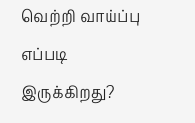வெற்றி வாய்ப்பு எப்படி இருக்கிறது?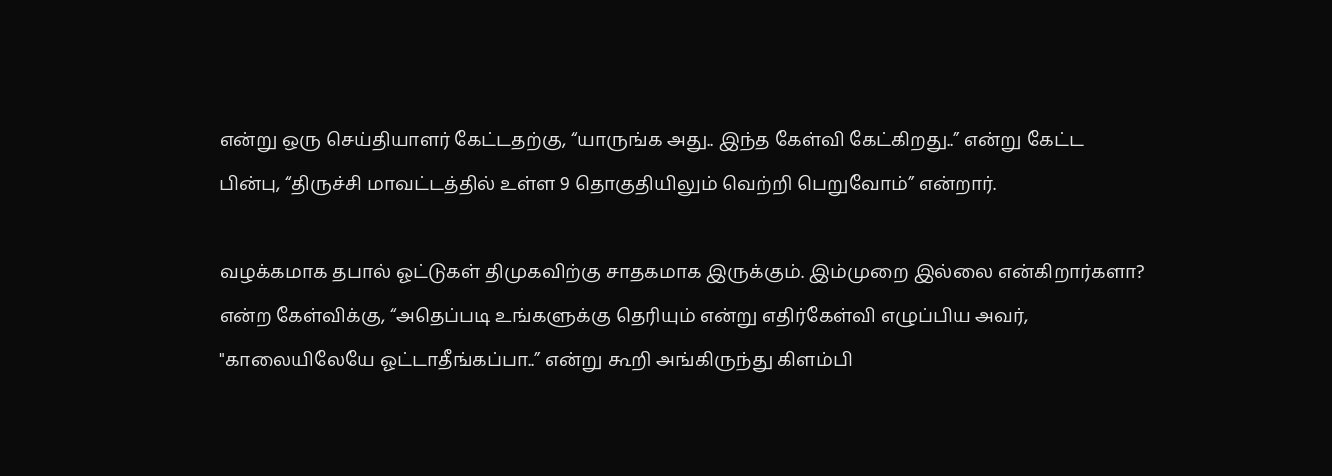என்று ஒரு செய்தியாளர் கேட்டதற்கு, “யாருங்க அது.. இந்த கேள்வி கேட்கிறது..” என்று கேட்ட பின்பு, “திருச்சி மாவட்டத்தில் உள்ள 9 தொகுதியிலும் வெற்றி பெறுவோம்” என்றார்.

வழக்கமாக தபால் ஓட்டுகள் திமுகவிற்கு சாதகமாக இருக்கும். இம்முறை இல்லை என்கிறார்களா? என்ற கேள்விக்கு, “அதெப்படி உங்களுக்கு தெரியும் என்று எதிர்கேள்வி எழுப்பிய அவர், "காலையிலேயே ஓட்டாதீங்கப்பா..” என்று கூறி அங்கிருந்து கிளம்பி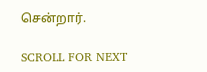சென்றார்.

SCROLL FOR NEXT